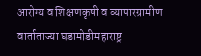आरोग्य व शिक्षणकृषी व व्यापारग्रामीण वार्ताताज्या घडामोडीमहाराष्ट्र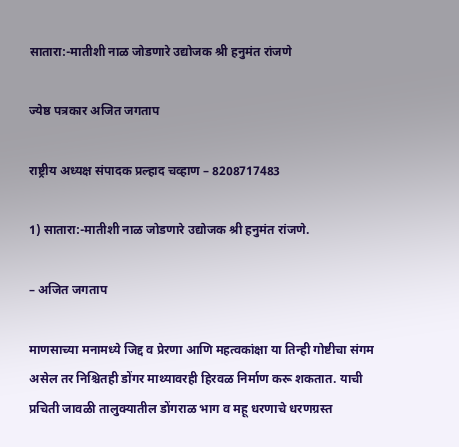सातारा:-मातीशी नाळ जोडणारे उद्योजक श्री हनुमंत रांजणे

ज्येष्ठ पत्रकार अजित जगताप

राष्ट्रीय अध्यक्ष संपादक प्रल्हाद चव्हाण – 8208717483

1) सातारा:-मातीशी नाळ जोडणारे उद्योजक श्री हनुमंत रांजणे.

– अजित जगताप

माणसाच्या मनामध्ये जिद्द व प्रेरणा आणि महत्वकांक्षा या तिन्ही गोष्टीचा संगम असेल तर निश्चितही डोंगर माथ्यावरही हिरवळ निर्माण करू शकतात. याची प्रचिती जावळी तालुक्यातील डोंगराळ भाग व महू धरणाचे धरणग्रस्त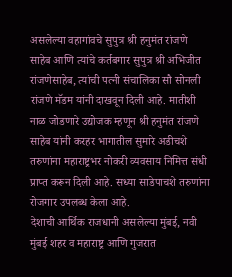असलेल्या वहागांवचे सुपुत्र श्री हनुमंत रांजणे साहेब आणि त्यांचे कर्तबगार सुपुत्र श्री अभिजीत रांजणेसाहेब, त्यांची पत्नी संचालिका सौ सोनली रांजणे मॅडम यांनी दाखवून दिली आहे. मातीशी नाळ जोडणारे उद्योजक म्हणून श्री हनुमंत रांजणे साहेब यांनी करहर भागातील सुमारे अडीचशे तरुणांना महाराष्ट्रभर नोकरी व्यवसाय निमित्त संधी प्राप्त करून दिली आहे. सध्या साडेपाचशे तरुणांना रोजगार उपलब्ध केला आहे.
देशाची आर्थिक राजधानी असलेल्या मुंबई, नवी मुंबई शहर व महाराष्ट्र आणि गुजरात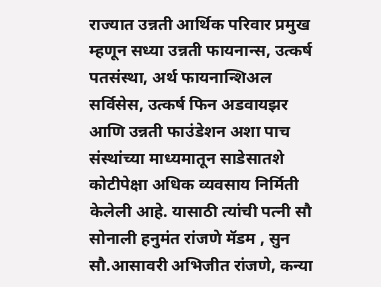राज्यात उन्नती आर्थिक परिवार प्रमुख म्हणून सध्या उन्नती फायनान्स, उत्कर्ष पतसंस्था, अर्थ फायनान्शिअल सर्विसेस, उत्कर्ष फिन अडवायझर आणि उन्नती फाउंडेशन अशा पाच संस्थांच्या माध्यमातून साडेसातशे कोटीपेक्षा अधिक व्यवसाय निर्मिती केलेली आहे. यासाठी त्यांची पत्नी सौ सोनाली हनुमंत रांजणे मॅडम , सुन सौ.आसावरी अभिजीत रांजणे, कन्या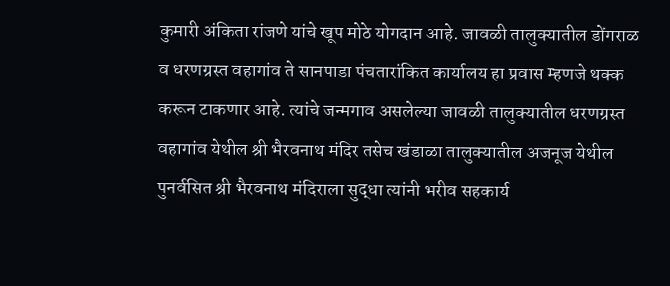कुमारी अंकिता रांजणे यांचे खूप मोठे योगदान आहे. जावळी तालुक्यातील डोंगराळ व धरणग्रस्त वहागांव ते सानपाडा पंचतारांकित कार्यालय हा प्रवास म्हणजे थक्क करून टाकणार आहे. त्यांचे जन्मगाव असलेल्या जावळी तालुक्यातील धरणग्रस्त वहागांव येथील श्री भैरवनाथ मंदिर तसेच खंडाळा तालुक्यातील अजनूज येथील पुनर्वसित श्री भैरवनाथ मंदिराला सुद्धा त्यांनी भरीव सहकार्य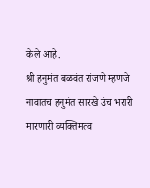केले आहे.
श्री हनुमंत बळवंत रांजणे म्हणजे नावातच हनुमंत सारखे उंच भरारी मारणारी व्यक्तिमत्व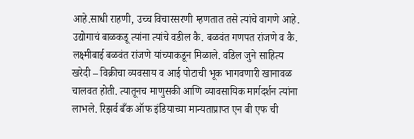आहे.साधी राहणी, उच्च विचारसरणी म्हणतात तसे त्यांचे वागणे आहे. उद्योगाचं बाळकडू त्यांना त्यांचे वडील कै. बळवंत गणपत रांजणे व कै. लक्ष्मीबाई बळवंत रांजणे यांच्याकडून मिळाले. वडिल जुने साहित्य खरेदी – विक्रीचा व्यवसाय व आई पोटाची भूक भागवणारी खानावळ चालवत होती. त्यातूनच माणुसकी आणि व्यावसायिक मार्गदर्शन त्यांना लाभले. रिझर्व बँक ऑफ इंडियाच्या मान्यताप्राप्त एन बी एफ ची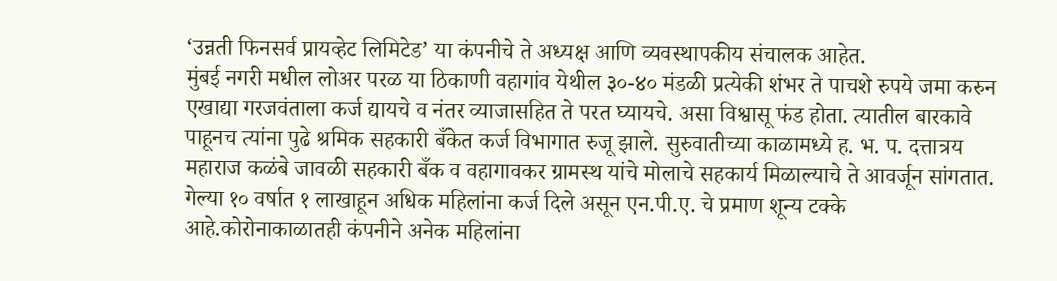‘उन्नती फिनसर्व प्रायव्हेट लिमिटेड’ या कंपनीचे ते अध्यक्ष आणि व्यवस्थापकीय संचालक आहेत.
मुंबई नगरी मधील लोअर परळ या ठिकाणी वहागांव येथील ३०-४० मंडळी प्रत्येकी शंभर ते पाचशे रुपये जमा करुन एखाद्या गरजवंताला कर्ज द्यायचे व नंतर व्याजासहित ते परत घ्यायचे. असा विश्वासू फंड होता. त्यातील बारकावे पाहूनच त्यांना पुढे श्रमिक सहकारी बँकेत कर्ज विभागात रुजू झाले. सुरुवातीच्या काळामध्ये ह. भ. प. दत्तात्रय महाराज कळंबे जावळी सहकारी बँक व वहागावकर ग्रामस्थ यांचे मोलाचे सहकार्य मिळाल्याचे ते आवर्जून सांगतात. गेल्या १० वर्षात १ लाखाहून अधिक महिलांना कर्ज दिले असून एन.पी.ए. चे प्रमाण शून्य टक्के आहे.कोरोनाकाळातही कंपनीने अनेक महिलांना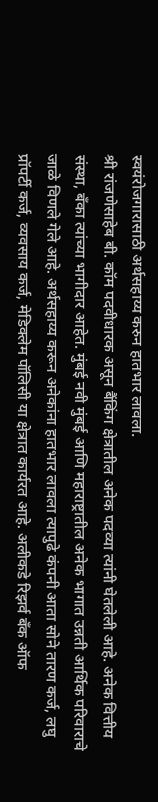स्वयंरोजगारासाठी अर्थसहाय्य करुन हातभार लावला.
श्री रांजणेसाहेब बी. कॉम पदवीधारक असून बैंकिंग क्षेत्रातील अनेक पदव्या त्यांनी घेतलेली आहे. अनेक वित्तीय संस्था, बँका त्यांच्या भागीदार आहेत. मुंबई नवी मुंबई आणि महाराष्ट्रातील अनेक भागात उन्नती आर्थिक परिवाराचे जाळे विणले गेले आहे. अर्थसहाय्य करून अनेकांना हातभार लावला त्यापुढे कंपनी आता सोने तारण कर्ज, लघु प्रॉपर्टी कर्ज, व्यवसाय कर्ज, मेडिक्लेम पॉलिसी या क्षेत्रात कार्यरत आहे. अलीकडे रिझर्व बँक ऑफ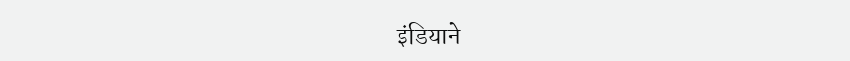इंडियाने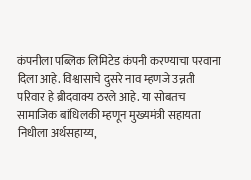कंपनीला पब्लिक लिमिटेड कंपनी करण्याचा परवाना दिला आहे. विश्वासाचे दुसरे नाव म्हणजे उन्नती परिवार हे ब्रीदवाक्य ठरले आहे. या सोबतच सामाजिक बांधिलकी म्हणून मुख्यमंत्री सहायता निधीला अर्थसहाय्य,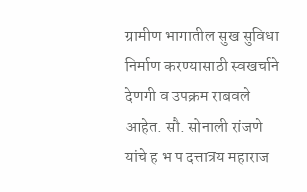ग्रामीण भागातील सुख सुविधा निर्माण करण्यासाठी स्वखर्चाने देणगी व उपक्रम राबवले आहेत. सौ. सोनाली रांजणे यांचे ह भ प दत्तात्रय महाराज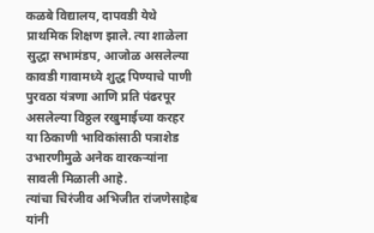कळबे विद्यालय, दापवडी येथे प्राथमिक शिक्षण झाले. त्या शाळेला सुद्धा सभामंडप, आजोळ असलेल्या कावडी गावामध्ये शुद्ध पिण्याचे पाणी पुरवठा यंत्रणा आणि प्रति पंढरपूर असलेल्या विठ्ठल रखुमाईच्या करहर या ठिकाणी भाविकांसाठी पत्राशेड उभारणीमुळे अनेक वारकऱ्यांना सावली मिळाली आहे.
त्यांचा चिरंजीव अभिजीत रांजणेसाहेब यांनी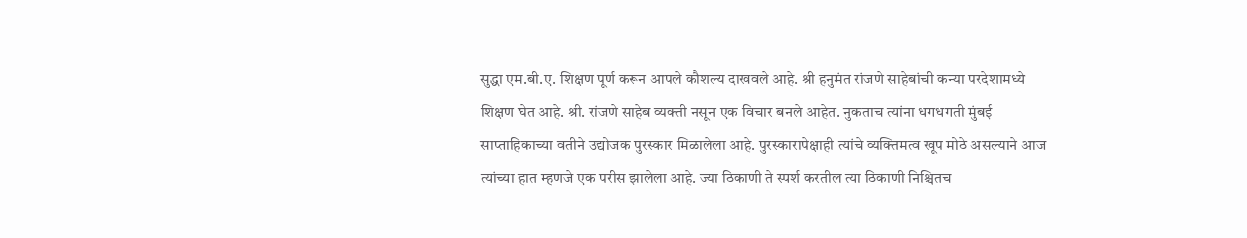सुद्धा एम.बी.ए. शिक्षण पूर्ण करून आपले कौशल्य दाखवले आहे. श्री हनुमंत रांजणे साहेबांची कन्या परदेशामध्ये शिक्षण घेत आहे. श्री. रांजणे साहेब व्यक्ती नसून एक विचार बनले आहेत. नुकताच त्यांना धगधगती मुंबई साप्ताहिकाच्या वतीने उद्योजक पुरस्कार मिळालेला आहे. पुरस्कारापेक्षाही त्यांचे व्यक्तिमत्व खूप मोठे असल्याने आज त्यांच्या हात म्हणजे एक परीस झालेला आहे. ज्या ठिकाणी ते स्पर्श करतील त्या ठिकाणी निश्चितच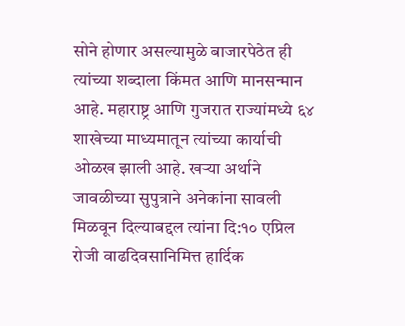सोने होणार असल्यामुळे बाजारपेठेत ही त्यांच्या शब्दाला किंमत आणि मानसन्मान आहे. महाराष्ट्र आणि गुजरात राज्यांमध्ये ६४ शाखेच्या माध्यमातून त्यांच्या कार्याची ओळख झाली आहे. खऱ्या अर्थाने जावळीच्या सुपुत्राने अनेकांना सावली मिळवून दिल्याबद्दल त्यांना दि:१० एप्रिल रोजी वाढदिवसानिमित्त हार्दिक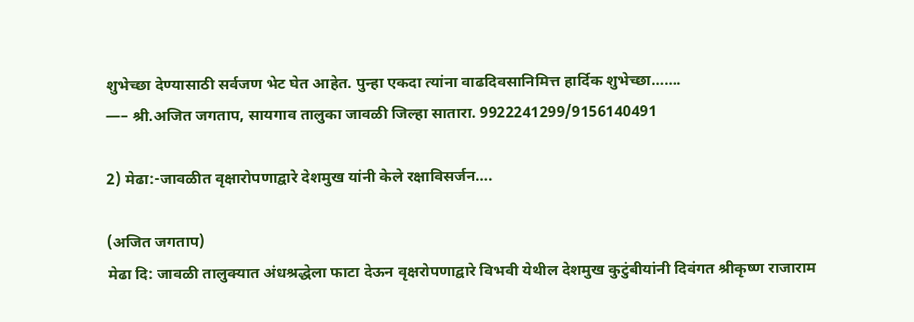शुभेच्छा देण्यासाठी सर्वजण भेट घेत आहेत. पुन्हा एकदा त्यांना वाढदिवसानिमित्त हार्दिक शुभेच्छा…….
—– श्री.अजित जगताप, सायगाव तालुका जावळी जिल्हा सातारा. 9922241299/9156140491

2) मेढा:-जावळीत वृक्षारोपणाद्वारे देशमुख यांनी केले रक्षाविसर्जन….

(अजित जगताप)
मेढा दि: जावळी तालुक्यात अंधश्रद्धेला फाटा देऊन वृक्षरोपणाद्वारे विभवी येथील देशमुख कुटुंबीयांनी दिवंगत श्रीकृष्ण राजाराम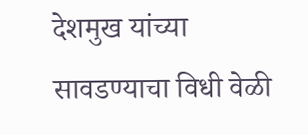देशमुख यांच्या सावडण्याचा विधी वेळी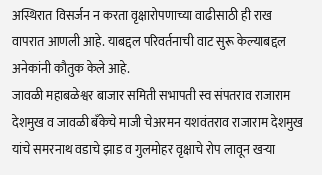अस्थिरात विसर्जन न करता वृक्षारोपणाच्या वाढीसाठी ही राख वापरात आणली आहे. याबद्दल परिवर्तनाची वाट सुरू केल्याबद्दल अनेकांनी कौतुक केले आहे.
जावळी महाबळेश्वर बाजार समिती सभापती स्व संपतराव राजाराम देशमुख व जावळी बँकेचे माजी चेअरमन यशवंतराव राजाराम देशमुख यांचे समरनाथ वडाचे झाड व गुलमोहर वृक्षाचे रोप लावून खऱ्या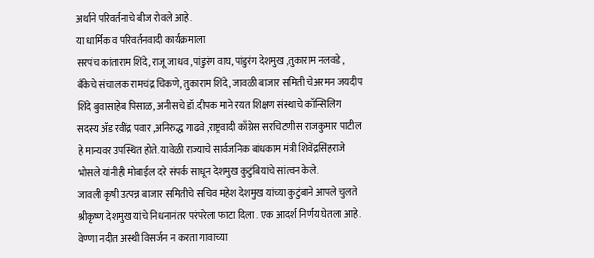अर्थाने परिवर्तनाचे बीज रोवले आहे.
या धार्मिक व परिवर्तनवादी कार्यक्रमाला
सरपंच कांताराम शिंदे, राजू जाधव ,पांडुरंग वाघ, पांडुरंग देशमुख ,तुकाराम नलवडे , बँकेचे संचालक रामचंद्र चिकणे, तुकाराम शिंदे, जावळी बाजार समिती चेअरमन जयदीप शिंदे बुवासाहेब पिसाळ, अनीसचे डॉ.दीपक माने रयत शिक्षण संस्थाचे कॉन्सिलिग सदस्य ॲड रवींद्र पवार ,अनिरुद्ध गाढवे ,राष्ट्रवादी काँग्रेस सरचिटणीस राजकुमार पाटील हे मान्यवर उपस्थित होते. यावेळी राज्याचे सार्वजनिक बांधकाम मंत्री शिवेंद्रसिंहराजे भोसले यांनीही मोबाईल दरे संपर्क साधून देशमुख कुटुंबियांचे सांत्वन केले.
जावली कृषी उत्पन्न बाजार समितीचे सचिव महेश देशमुख यांच्या कुटुंबाने आपले चुलते श्रीकृष्ण देशमुख यांचे निधनानंतर परंपरेला फाटा दिला . एक आदर्श निर्णय घेतला आहे. वेण्णा नदीत अस्थी विसर्जन न करता गावाच्या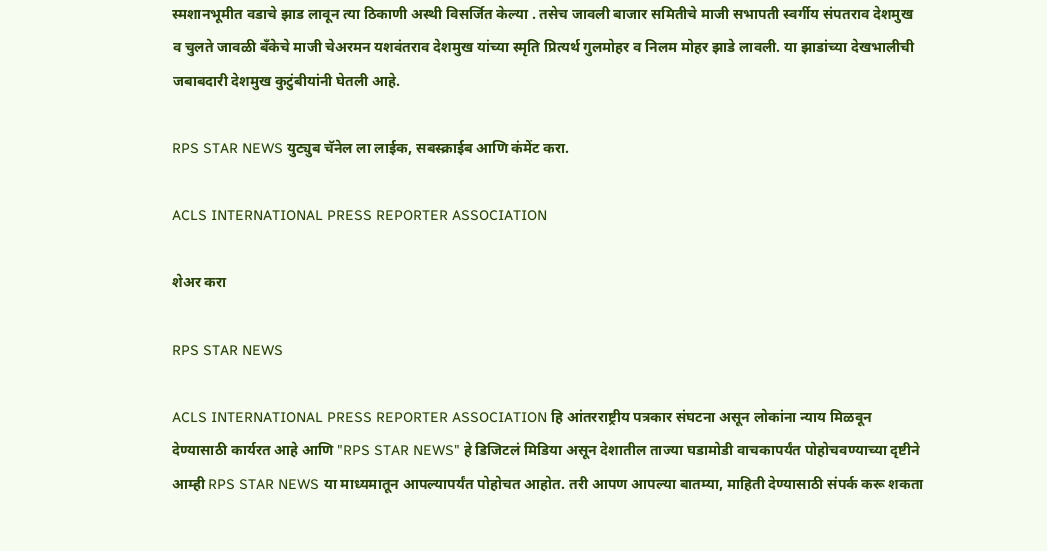स्मशानभूमीत वडाचे झाड लावून त्या ठिकाणी अस्थी विसर्जित केल्या . तसेच जावली बाजार समितीचे माजी सभापती स्वर्गीय संपतराव देशमुख व चुलते जावळी बँकेचे माजी चेअरमन यशवंतराव देशमुख यांच्या स्मृति प्रित्यर्थ गुलमोहर व निलम मोहर झाडे लावली. या झाडांच्या देखभालीची जबाबदारी देशमुख कुटुंबीयांनी घेतली आहे.

RPS STAR NEWS युट्युब चॅनेल ला लाईक, सबस्क्राईब आणि कंमेंट करा.

ACLS INTERNATIONAL PRESS REPORTER ASSOCIATION

शेअर करा

RPS STAR NEWS

ACLS INTERNATIONAL PRESS REPORTER ASSOCIATION हि आंतरराष्ट्रीय पत्रकार संघटना असून लोकांना न्याय मिळवून देण्यासाठी कार्यरत आहे आणि "RPS STAR NEWS" हे डिजिटलं मिडिया असून देशातील ताज्या घडामोडी वाचकापर्यंत पोहोचवण्याच्या दृष्टीने आम्ही RPS STAR NEWS या माध्यमातून आपल्यापर्यंत पोहोचत आहोत. तरी आपण आपल्या बातम्या, माहिती देण्यासाठी संपर्क करू शकता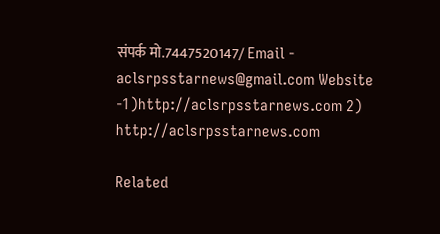संपर्क मो.7447520147/ Email - aclsrpsstarnews@gmail.com Website -1)http://aclsrpsstarnews.com 2) http://aclsrpsstarnews.com

Related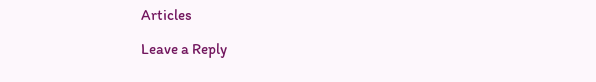Articles

Leave a Reply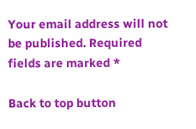Your email address will not be published. Required fields are marked *

Back to top button